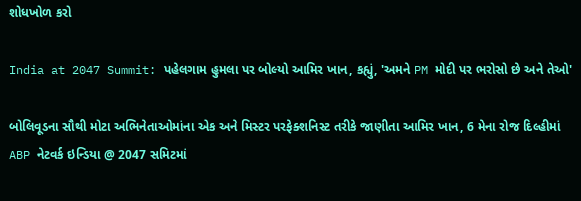શોધખોળ કરો

India at 2047 Summit: પહેલગામ હુમલા પર બોલ્યો આમિર ખાન, કહ્યું, 'અમને PM મોદી પર ભરોસો છે અને તેઓ'

બોલિવૂડના સૌથી મોટા અભિનેતાઓમાંના એક અને મિસ્ટર પરફેક્શનિસ્ટ તરીકે જાણીતા આમિર ખાન, 6 મેના રોજ દિલ્હીમાં ABP નેટવર્ક ઇન્ડિયા @ 2047 સમિટમાં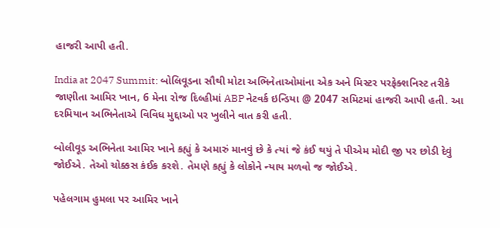હાજરી આપી હતી.

India at 2047 Summit: બોલિવૂડના સૌથી મોટા અભિનેતાઓમાંના એક અને મિસ્ટર પરફેક્શનિસ્ટ તરીકે જાણીતા આમિર ખાન, 6 મેના રોજ દિલ્હીમાં ABP નેટવર્ક ઇન્ડિયા @ 2047 સમિટમાં હાજરી આપી હતી. આ દરમિયાન અભિનેતાએ વિવિધ મુદ્દાઓ પર ખુલીને વાત કરી હતી.

બોલીવૂડ અભિનેતા આમિર ખાને કહ્યું કે અમારું માનવું છે કે ત્યાં જે કંઈ થયું તે પીએમ મોદી જી પર છોડી દેવું જોઈએ. તેઓ ચોક્કસ કંઈક કરશે. તેમણે કહ્યું કે લોકોને ન્યાય મળવો જ જોઈએ.

પહેલગામ હુમલા પર આમિર ખાને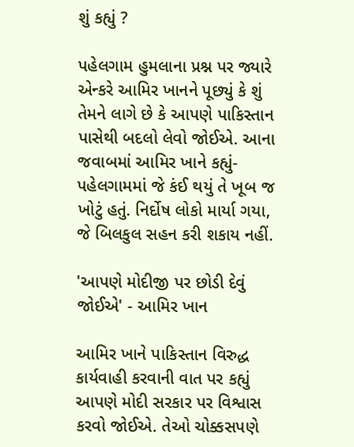શું કહ્યું ?

પહેલગામ હુમલાના પ્રશ્ન પર જ્યારે એન્કરે આમિર ખાનને પૂછ્યું કે શું તેમને લાગે છે કે આપણે પાકિસ્તાન પાસેથી બદલો લેવો જોઈએ. આના જવાબમાં આમિર ખાને કહ્યું- પહેલગામમાં જે કંઈ થયું તે ખૂબ જ ખોટું હતું. નિર્દોષ લોકો માર્યા ગયા, જે બિલકુલ સહન કરી શકાય નહીં.

'આપણે મોદીજી પર છોડી દેવું જોઈએ' - આમિર ખાન

આમિર ખાને પાકિસ્તાન વિરુદ્ધ કાર્યવાહી કરવાની વાત પર કહ્યું આપણે મોદી સરકાર પર વિશ્વાસ કરવો જોઈએ. તેઓ ચોક્કસપણે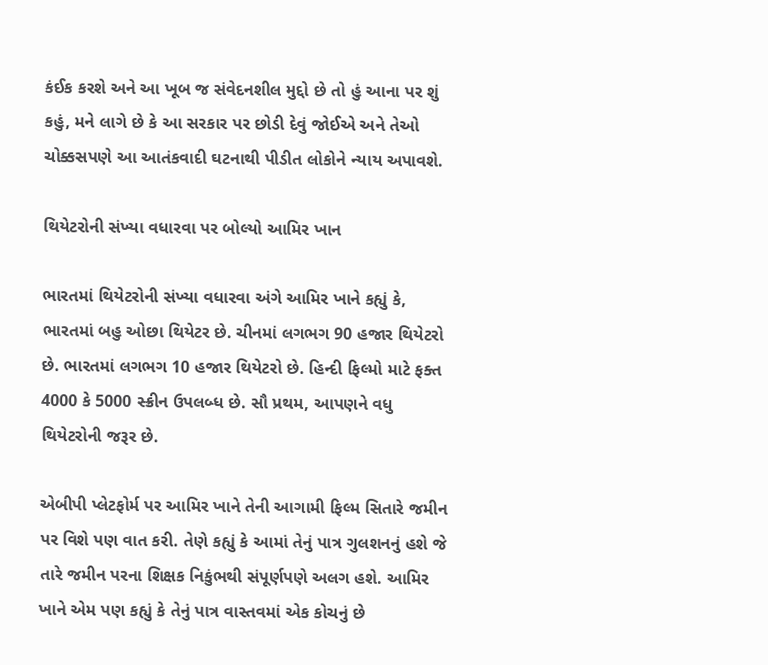કંઈક કરશે અને આ ખૂબ જ સંવેદનશીલ મુદ્દો છે તો હું આના પર શું કહું, મને લાગે છે કે આ સરકાર પર છોડી દેવું જોઈએ અને તેઓ ચોક્કસપણે આ આતંકવાદી ઘટનાથી પીડીત લોકોને ન્યાય અપાવશે.

થિયેટરોની સંખ્યા વધારવા પર બોલ્યો આમિર ખાન

ભારતમાં થિયેટરોની સંખ્યા વધારવા અંગે આમિર ખાને કહ્યું કે, ભારતમાં બહુ ઓછા થિયેટર છે. ચીનમાં લગભગ 90 હજાર થિયેટરો છે. ભારતમાં લગભગ 10 હજાર થિયેટરો છે. હિન્દી ફિલ્મો માટે ફક્ત 4000 કે 5000 સ્ક્રીન ઉપલબ્ધ છે. સૌ પ્રથમ, આપણને વધુ થિયેટરોની જરૂર છે.

એબીપી પ્લેટફોર્મ પર આમિર ખાને તેની આગામી ફિલ્મ સિતારે જમીન પર વિશે પણ વાત કરી. તેણે કહ્યું કે આમાં તેનું પાત્ર ગુલશનનું હશે જે તારે જમીન પરના શિક્ષક નિકુંભથી સંપૂર્ણપણે અલગ હશે. આમિર ખાને એમ પણ કહ્યું કે તેનું પાત્ર વાસ્તવમાં એક કોચનું છે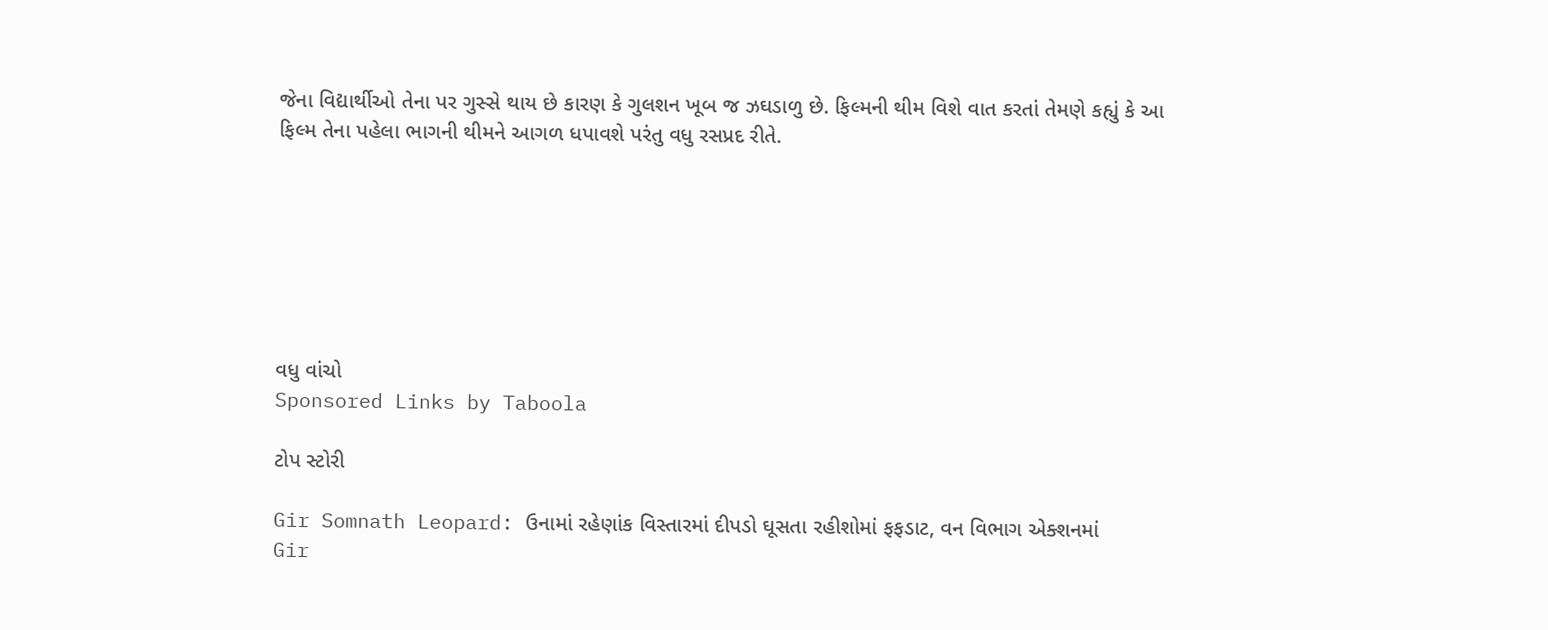જેના વિદ્યાર્થીઓ તેના પર ગુસ્સે થાય છે કારણ કે ગુલશન ખૂબ જ ઝઘડાળુ છે. ફિલ્મની થીમ વિશે વાત કરતાં તેમણે કહ્યું કે આ ફિલ્મ તેના પહેલા ભાગની થીમને આગળ ધપાવશે પરંતુ વધુ રસપ્રદ રીતે.







વધુ વાંચો
Sponsored Links by Taboola

ટોપ સ્ટોરી

Gir Somnath Leopard: ઉનામાં રહેણાંક વિસ્તારમાં દીપડો ઘૂસતા રહીશોમાં ફફડાટ, વન વિભાગ એક્શનમાં
Gir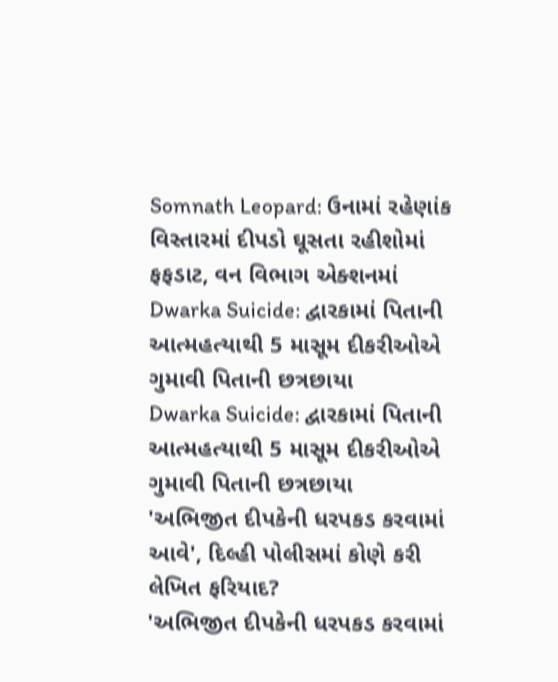Somnath Leopard: ઉનામાં રહેણાંક વિસ્તારમાં દીપડો ઘૂસતા રહીશોમાં ફફડાટ, વન વિભાગ એક્શનમાં
Dwarka Suicide: દ્વારકામાં પિતાની આત્મહત્યાથી 5 માસૂમ દીકરીઓએ ગુમાવી પિતાની છત્રછાયા
Dwarka Suicide: દ્વારકામાં પિતાની આત્મહત્યાથી 5 માસૂમ દીકરીઓએ ગુમાવી પિતાની છત્રછાયા
'અભિજીત દીપકેની ધરપકડ કરવામાં આવે', દિલ્હી પોલીસમાં કોણે કરી લેખિત ફરિયાદ?
'અભિજીત દીપકેની ધરપકડ કરવામાં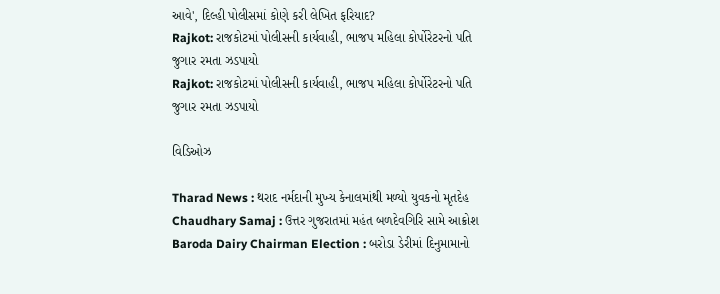આવે', દિલ્હી પોલીસમાં કોણે કરી લેખિત ફરિયાદ?
Rajkot: રાજકોટમાં પોલીસની કાર્યવાહી, ભાજપ મહિલા કોર્પોરેટરનો પતિ જુગાર રમતા ઝડપાયો
Rajkot: રાજકોટમાં પોલીસની કાર્યવાહી, ભાજપ મહિલા કોર્પોરેટરનો પતિ જુગાર રમતા ઝડપાયો

વિડિઓઝ

Tharad News : થરાદ નર્મદાની મુખ્ય કેનાલમાંથી મળ્યો યુવકનો મૃતદેહ
Chaudhary Samaj : ઉત્તર ગુજરાતમાં મહંત બળદેવગિરિ સામે આક્રોશ
Baroda Dairy Chairman Election : બરોડા ડેરીમાં દિનુમામાનો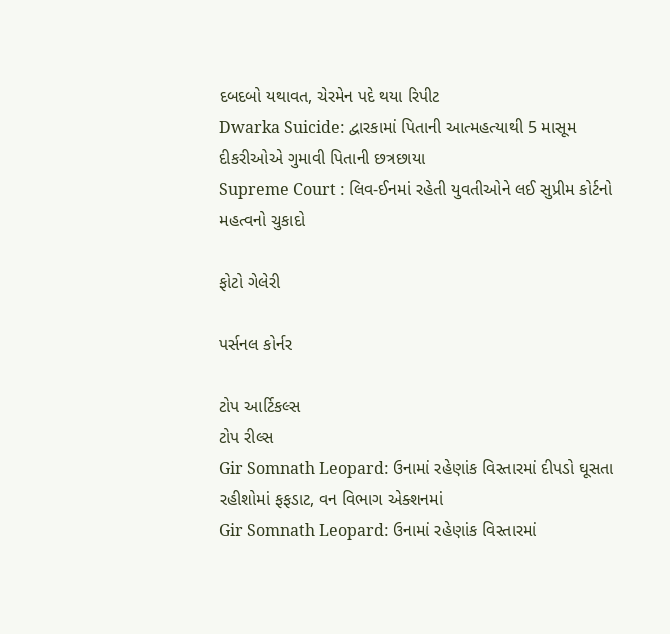દબદબો યથાવત, ચેરમેન પદે થયા રિપીટ
Dwarka Suicide: દ્વારકામાં પિતાની આત્મહત્યાથી 5 માસૂમ દીકરીઓએ ગુમાવી પિતાની છત્રછાયા
Supreme Court : લિવ-ઈનમાં રહેતી યુવતીઓને લઈ સુપ્રીમ કોર્ટનો મહત્વનો ચુકાદો

ફોટો ગેલેરી

પર્સનલ કોર્નર

ટોપ આર્ટિકલ્સ
ટોપ રીલ્સ
Gir Somnath Leopard: ઉનામાં રહેણાંક વિસ્તારમાં દીપડો ઘૂસતા રહીશોમાં ફફડાટ, વન વિભાગ એક્શનમાં
Gir Somnath Leopard: ઉનામાં રહેણાંક વિસ્તારમાં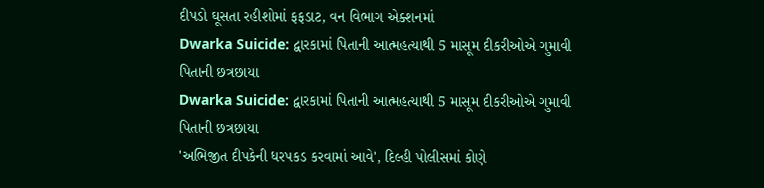દીપડો ઘૂસતા રહીશોમાં ફફડાટ, વન વિભાગ એક્શનમાં
Dwarka Suicide: દ્વારકામાં પિતાની આત્મહત્યાથી 5 માસૂમ દીકરીઓએ ગુમાવી પિતાની છત્રછાયા
Dwarka Suicide: દ્વારકામાં પિતાની આત્મહત્યાથી 5 માસૂમ દીકરીઓએ ગુમાવી પિતાની છત્રછાયા
'અભિજીત દીપકેની ધરપકડ કરવામાં આવે', દિલ્હી પોલીસમાં કોણે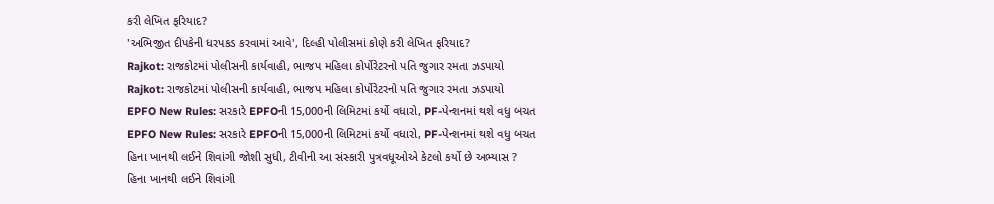કરી લેખિત ફરિયાદ?
'અભિજીત દીપકેની ધરપકડ કરવામાં આવે', દિલ્હી પોલીસમાં કોણે કરી લેખિત ફરિયાદ?
Rajkot: રાજકોટમાં પોલીસની કાર્યવાહી, ભાજપ મહિલા કોર્પોરેટરનો પતિ જુગાર રમતા ઝડપાયો
Rajkot: રાજકોટમાં પોલીસની કાર્યવાહી, ભાજપ મહિલા કોર્પોરેટરનો પતિ જુગાર રમતા ઝડપાયો
EPFO New Rules: સરકારે EPFOની 15,000ની લિમિટમાં કર્યો વધારો, PF-પેન્શનમાં થશે વધુ બચત
EPFO New Rules: સરકારે EPFOની 15,000ની લિમિટમાં કર્યો વધારો, PF-પેન્શનમાં થશે વધુ બચત
હિના ખાનથી લઈને શિવાંગી જોશી સુધી, ટીવીની આ સંસ્કારી પુત્રવધૂઓએ કેટલો કર્યો છે અભ્યાસ ?
હિના ખાનથી લઈને શિવાંગી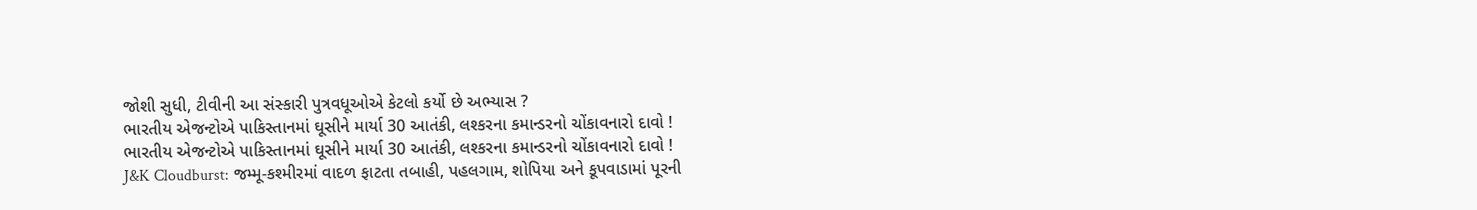જોશી સુધી, ટીવીની આ સંસ્કારી પુત્રવધૂઓએ કેટલો કર્યો છે અભ્યાસ ?
ભારતીય એજન્ટોએ પાકિસ્તાનમાં ઘૂસીને માર્યા 30 આતંકી, લશ્કરના કમાન્ડરનો ચોંકાવનારો દાવો !
ભારતીય એજન્ટોએ પાકિસ્તાનમાં ઘૂસીને માર્યા 30 આતંકી, લશ્કરના કમાન્ડરનો ચોંકાવનારો દાવો !
J&K Cloudburst: જમ્મૂ-કશ્મીરમાં વાદળ ફાટતા તબાહી, પહલગામ, શોપિયા અને કૂપવાડામાં પૂરની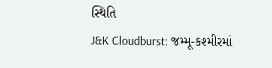સ્થિતિ
J&K Cloudburst: જમ્મૂ-કશ્મીરમાં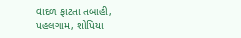વાદળ ફાટતા તબાહી, પહલગામ, શોપિયા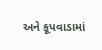અને કૂપવાડામાં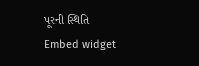પૂરની સ્થિતિ
Embed widget